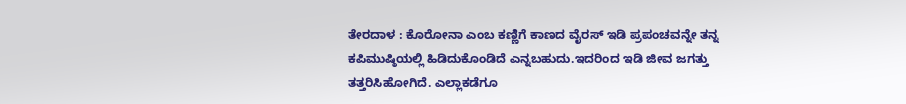ತೇರದಾಳ : ಕೊರೋನಾ ಎಂಬ ಕಣ್ಣಿಗೆ ಕಾಣದ ವೈರಸ್ ಇಡಿ ಪ್ರಪಂಚವನ್ನೇ ತನ್ನ ಕಪಿಮುಷ್ಠಿಯಲ್ಲಿ ಹಿಡಿದುಕೊಂಡಿದೆ ಎನ್ನಬಹುದು.ಇದರಿಂದ ಇಡಿ ಜೀವ ಜಗತ್ತು ತತ್ತರಿಸಿಹೋಗಿದೆ. ಎಲ್ಲಾಕಡೆಗೂ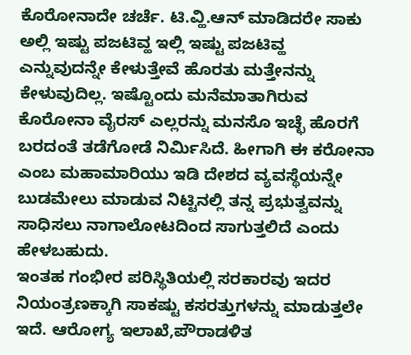ಕೊರೋನಾದೇ ಚರ್ಚೆ. ಟಿ.ವ್ಹಿ.ಆನ್ ಮಾಡಿದರೇ ಸಾಕು ಅಲ್ಲಿ ಇಷ್ಟು ಪಜಟಿವ್ಹ ಇಲ್ಲಿ ಇಷ್ಟು ಪಜಟಿವ್ಹ ಎನ್ನುವುದನ್ನೇ ಕೇಳುತ್ತೇವೆ ಹೊರತು ಮತ್ತೇನನ್ನು ಕೇಳುವುದಿಲ್ಲ. ಇಷ್ಟೊಂದು ಮನೆಮಾತಾಗಿರುವ ಕೊರೋನಾ ವೈರಸ್ ಎಲ್ಲರನ್ನು ಮನಸೊ ಇಚ್ಛೆ ಹೊರಗೆ ಬರದಂತೆ ತಡೆಗೋಡೆ ನಿರ್ಮಿಸಿದೆ. ಹೀಗಾಗಿ ಈ ಕರೋನಾ ಎಂಬ ಮಹಾಮಾರಿಯು ಇಡಿ ದೇಶದ ವ್ಯವಸ್ಥೆಯನ್ನೇ ಬುಡಮೇಲು ಮಾಡುವ ನಿಟ್ಟಿನಲ್ಲಿ ತನ್ನ ಪ್ರಭುತ್ವವನ್ನು ಸಾಧಿಸಲು ನಾಗಾಲೋಟದಿಂದ ಸಾಗುತ್ತಲಿದೆ ಎಂದು ಹೇಳಬಹುದು.
ಇಂತಹ ಗಂಭೀರ ಪರಿಸ್ಥಿತಿಯಲ್ಲಿ ಸರಕಾರವು ಇದರ ನಿಯಂತ್ರಣಕ್ಕಾಗಿ ಸಾಕಷ್ಟು ಕಸರತ್ತುಗಳನ್ನು ಮಾಡುತ್ತಲೇ ಇದೆ. ಆರೋಗ್ಯ ಇಲಾಖೆ,ಪೌರಾಡಳಿತ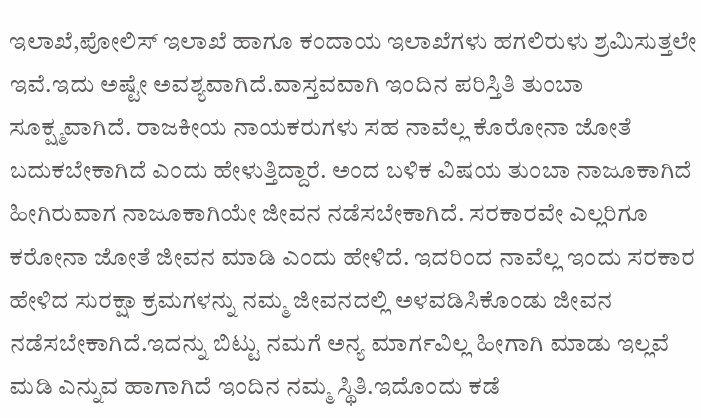ಇಲಾಖೆ,ಪೋಲಿಸ್ ಇಲಾಖೆ ಹಾಗೂ ಕಂದಾಯ ಇಲಾಖೆಗಳು ಹಗಲಿರುಳು ಶ್ರಮಿಸುತ್ತಲೇ ಇವೆ.ಇದು ಅಷ್ಟೇ ಅವಶ್ಯವಾಗಿದೆ.ವಾಸ್ತವವಾಗಿ ಇಂದಿನ ಪರಿಸ್ತಿತಿ ತುಂಬಾ ಸೂಕ್ಷ್ಮವಾಗಿದೆ. ರಾಜಕೀಯ ನಾಯಕರುಗಳು ಸಹ ನಾವೆಲ್ಲ ಕೊರೋನಾ ಜೋತೆ ಬದುಕಬೇಕಾಗಿದೆ ಎಂದು ಹೇಳುತ್ತಿದ್ದಾರೆ. ಅಂದ ಬಳಿಕ ವಿಷಯ ತುಂಬಾ ನಾಜೂಕಾಗಿದೆ ಹೀಗಿರುವಾಗ ನಾಜೂಕಾಗಿಯೇ ಜೀವನ ನಡೆಸಬೇಕಾಗಿದೆ. ಸರಕಾರವೇ ಎಲ್ಲರಿಗೂ ಕರೋನಾ ಜೋತೆ ಜೀವನ ಮಾಡಿ ಎಂದು ಹೇಳಿದೆ. ಇದರಿಂದ ನಾವೆಲ್ಲ ಇಂದು ಸರಕಾರ ಹೇಳಿದ ಸುರಕ್ಷಾ ಕ್ರಮಗಳನ್ನು ನಮ್ಮ ಜೀವನದಲ್ಲಿ ಅಳವಡಿಸಿಕೊಂಡು ಜೀವನ ನಡೆಸಬೇಕಾಗಿದೆ.ಇದನ್ನು ಬಿಟ್ಟು ನಮಗೆ ಅನ್ಯ ಮಾರ್ಗವಿಲ್ಲ ಹೀಗಾಗಿ ಮಾಡು ಇಲ್ಲವೆ ಮಡಿ ಎನ್ನುವ ಹಾಗಾಗಿದೆ ಇಂದಿನ ನಮ್ಮ ಸ್ಥಿತಿ.ಇದೊಂದು ಕಡೆ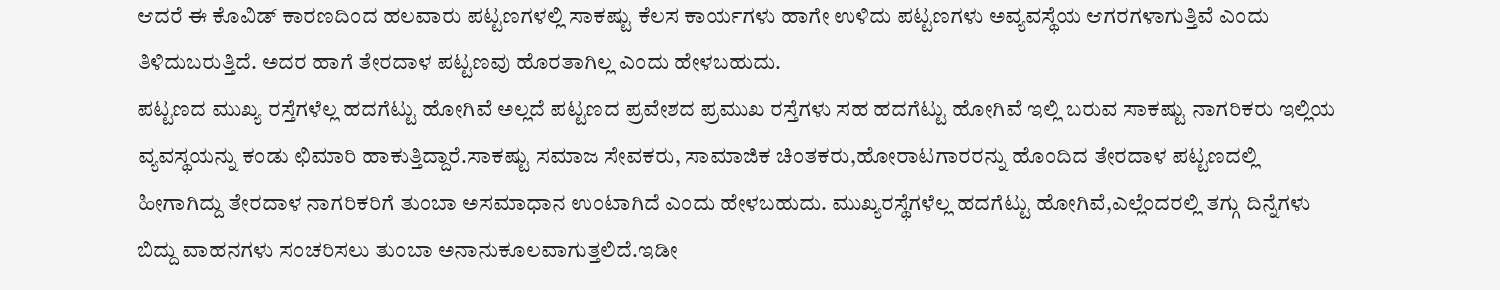ಆದರೆ ಈ ಕೊವಿಡ್ ಕಾರಣದಿಂದ ಹಲವಾರು ಪಟ್ಟಣಗಳಲ್ಲಿ ಸಾಕಷ್ಟು ಕೆಲಸ ಕಾರ್ಯಗಳು ಹಾಗೇ ಉಳಿದು ಪಟ್ಟಣಗಳು ಅವ್ಯವಸ್ಥೆಯ ಆಗರಗಳಾಗುತ್ತಿವೆ ಎಂದು ತಿಳಿದುಬರುತ್ತಿದೆ. ಅದರ ಹಾಗೆ ತೇರದಾಳ ಪಟ್ಟಣವು ಹೊರತಾಗಿಲ್ಲ ಎಂದು ಹೇಳಬಹುದು.
ಪಟ್ಟಣದ ಮುಖ್ಯ ರಸ್ತೆಗಳೆಲ್ಲ ಹದಗೆಟ್ಟು ಹೋಗಿವೆ ಅಲ್ಲದೆ ಪಟ್ಟಣದ ಪ್ರವೇಶದ ಪ್ರಮುಖ ರಸ್ತೆಗಳು ಸಹ ಹದಗೆಟ್ಟು ಹೋಗಿವೆ ಇಲ್ಲಿ ಬರುವ ಸಾಕಷ್ಟು ನಾಗರಿಕರು ಇಲ್ಲಿಯ ವ್ಯವಸ್ಥಯನ್ನು ಕಂಡು ಛಿಮಾರಿ ಹಾಕುತ್ತಿದ್ದಾರೆ.ಸಾಕಷ್ಟು ಸಮಾಜ ಸೇವಕರು, ಸಾಮಾಜಿಕ ಚಿಂತಕರು,ಹೋರಾಟಗಾರರನ್ನು ಹೊಂದಿದ ತೇರದಾಳ ಪಟ್ಟಣದಲ್ಲಿ ಹೀಗಾಗಿದ್ದು ತೇರದಾಳ ನಾಗರಿಕರಿಗೆ ತುಂಬಾ ಅಸಮಾಧಾನ ಉಂಟಾಗಿದೆ ಎಂದು ಹೇಳಬಹುದು. ಮುಖ್ಯರಸ್ಥೆಗಳೆಲ್ಲ ಹದಗೆಟ್ಟು ಹೋಗಿವೆ,ಎಲ್ಲೆಂದರಲ್ಲಿ ತಗ್ಗು ದಿನ್ನೆಗಳು ಬಿದ್ದು ವಾಹನಗಳು ಸಂಚರಿಸಲು ತುಂಬಾ ಅನಾನುಕೂಲವಾಗುತ್ತಲಿದೆ.ಇಡೀ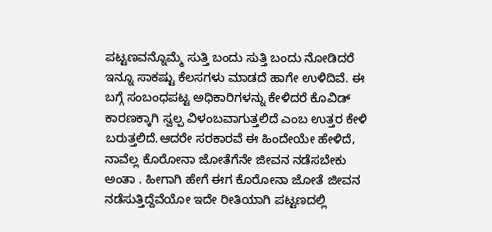ಪಟ್ಟಣವನ್ನೊಮ್ಮೆ ಸುತ್ತಿ ಬಂದು ಸುತ್ತಿ ಬಂದು ನೋಡಿದರೆ ಇನ್ನೂ ಸಾಕಷ್ಟು ಕೆಲಸಗಳು ಮಾಡದೆ ಹಾಗೇ ಉಳಿದಿವೆ. ಈ ಬಗ್ಗೆ ಸಂಬಂಧಪಟ್ಟ ಅಧಿಕಾರಿಗಳನ್ನು ಕೇಳಿದರೆ ಕೊವಿಡ್ ಕಾರಣಕ್ಕಾಗಿ ಸ್ವಲ್ಪ ವಿಳಂಬವಾಗುತ್ತಲಿದೆ ಎಂಬ ಉತ್ತರ ಕೇಳಿ ಬರುತ್ತಲಿದೆ.ಆದರೇ ಸರಕಾರವೆ ಈ ಹಿಂದೇಯೇ ಹೇಳಿದೆ, ನಾವೆಲ್ಲ ಕೊರೋನಾ ಜೋತೆಗೆನೇ ಜೀವನ ನಡೆಸಬೇಕು ಅಂತಾ . ಹೀಗಾಗಿ ಹೇಗೆ ಈಗ ಕೊರೋನಾ ಜೋತೆ ಜೀವನ ನಡೆಸುತ್ತಿದ್ದೆವೆಯೋ ಇದೇ ರೀತಿಯಾಗಿ ಪಟ್ಟಣದಲ್ಲಿ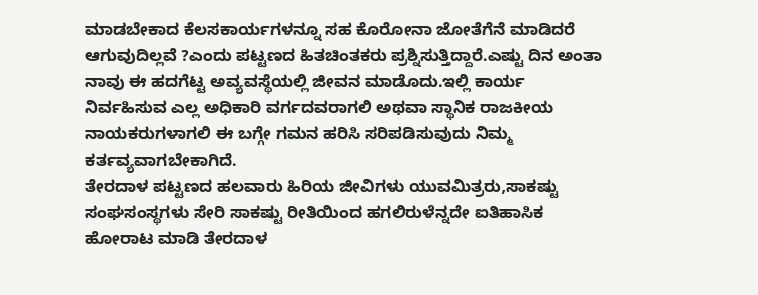ಮಾಡಬೇಕಾದ ಕೆಲಸಕಾರ್ಯಗಳನ್ನೂ ಸಹ ಕೊರೋನಾ ಜೋತೆಗೆನೆ ಮಾಡಿದರೆ ಆಗುವುದಿಲ್ಲವೆ ?ಎಂದು ಪಟ್ಟಣದ ಹಿತಚಿಂತಕರು ಪ್ರಶ್ನಿಸುತ್ತಿದ್ದಾರೆ.ಎಷ್ಟು ದಿನ ಅಂತಾ ನಾವು ಈ ಹದಗೆಟ್ಟ ಅವ್ಯವಸ್ಥೆಯಲ್ಲಿ ಜೀವನ ಮಾಡೊದು.ಇಲ್ಲಿ ಕಾರ್ಯ ನಿರ್ವಹಿಸುವ ಎಲ್ಲ ಅಧಿಕಾರಿ ವರ್ಗದವರಾಗಲಿ ಅಥವಾ ಸ್ಥಾನಿಕ ರಾಜಕೀಯ ನಾಯಕರುಗಳಾಗಲಿ ಈ ಬಗ್ಗೇ ಗಮನ ಹರಿಸಿ ಸರಿಪಡಿಸುವುದು ನಿಮ್ಮ ಕರ್ತವ್ಯವಾಗಬೇಕಾಗಿದೆ.
ತೇರದಾಳ ಪಟ್ಟಣದ ಹಲವಾರು ಹಿರಿಯ ಜೀವಿಗಳು ಯುವಮಿತ್ರರು,ಸಾಕಷ್ಟು ಸಂಘಸಂಸ್ಥಗಳು ಸೇರಿ ಸಾಕಷ್ಟು ರೀತಿಯಿಂದ ಹಗಲಿರುಳೆನ್ನದೇ ಐತಿಹಾಸಿಕ ಹೋರಾಟ ಮಾಡಿ ತೇರದಾಳ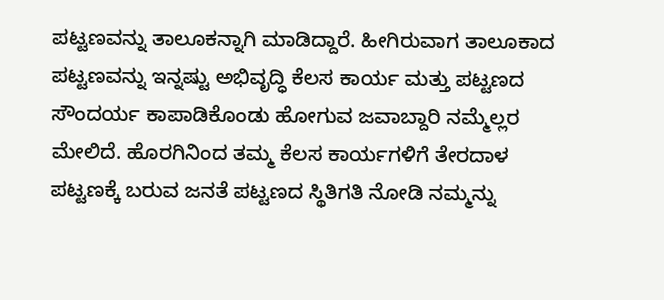ಪಟ್ಟಣವನ್ನು ತಾಲೂಕನ್ನಾಗಿ ಮಾಡಿದ್ದಾರೆ. ಹೀಗಿರುವಾಗ ತಾಲೂಕಾದ ಪಟ್ಟಣವನ್ನು ಇನ್ನಷ್ಟು ಅಭಿವೃದ್ಧಿ ಕೆಲಸ ಕಾರ್ಯ ಮತ್ತು ಪಟ್ಟಣದ ಸೌಂದರ್ಯ ಕಾಪಾಡಿಕೊಂಡು ಹೋಗುವ ಜವಾಬ್ದಾರಿ ನಮ್ಮೆಲ್ಲರ ಮೇಲಿದೆ. ಹೊರಗಿನಿಂದ ತಮ್ಮ ಕೆಲಸ ಕಾರ್ಯಗಳಿಗೆ ತೇರದಾಳ ಪಟ್ಟಣಕ್ಕೆ ಬರುವ ಜನತೆ ಪಟ್ಟಣದ ಸ್ಥಿತಿಗತಿ ನೋಡಿ ನಮ್ಮನ್ನು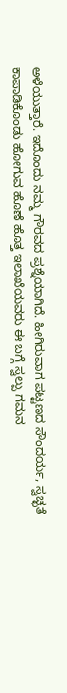ಅಳೆಯುತ್ತಾರೆ. ಇದೊಂದು ನಮ್ಮ ಗೌರವದ ಪ್ರಶ್ನೆಯಾಗಿದೆ. ಹೀಗಿರುವಾಗ ಪಟ್ಟಣದ ಸೌಂದರ್ಯ, ಸ್ವಚ್ಛತೆ ಕಾಪಾಡಿಕೊಂಡು ಹೋಗುವ ಹೊಣೆ ಹೊತ್ತ ಇಲಾಖೆಯವರು ಈ ಬಗ್ಗೆ ಸ್ವಲ್ಪು ಗಮನ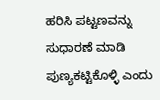ಹರಿಸಿ ಪಟ್ಟಣವನ್ನು ಸುಧಾರಣೆ ಮಾಡಿ ಪುಣ್ಯಕಟ್ಟಿಕೊಳ್ಳಿ ಎಂದು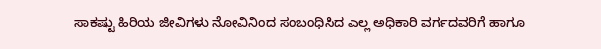ಸಾಕಷ್ಟು ಹಿರಿಯ ಜೀವಿಗಳು ನೋವಿನಿಂದ ಸಂಬಂಧಿಸಿದ ಎಲ್ಲ ಅಧಿಕಾರಿ ವರ್ಗದವರಿಗೆ ಹಾಗೂ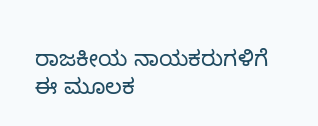ರಾಜಕೀಯ ನಾಯಕರುಗಳಿಗೆ ಈ ಮೂಲಕ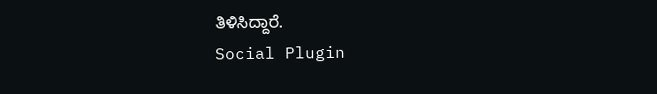ತಿಳಿಸಿದ್ದಾರೆ.
Social Plugin